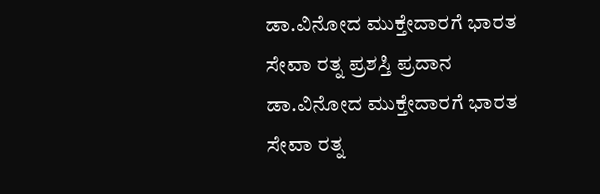ಡಾ.ವಿನೋದ ಮುಕ್ತೇದಾರಗೆ ಭಾರತ ಸೇವಾ ರತ್ನ ಪ್ರಶಸ್ತಿ ಪ್ರದಾನ
ಡಾ.ವಿನೋದ ಮುಕ್ತೇದಾರಗೆ ಭಾರತ ಸೇವಾ ರತ್ನ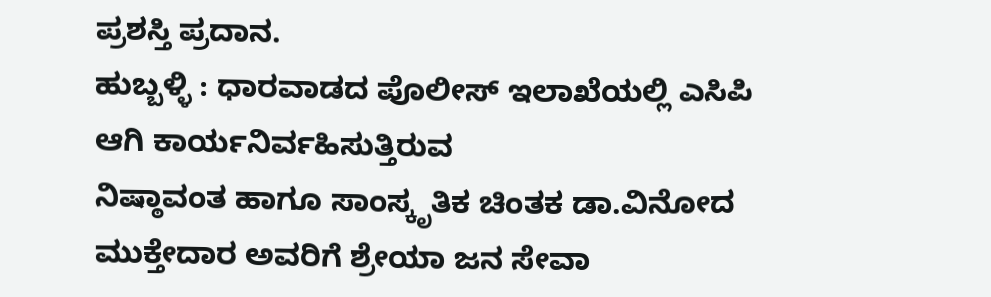ಪ್ರಶಸ್ತಿ ಪ್ರದಾನ.
ಹುಬ್ಬಳ್ಳಿ : ಧಾರವಾಡದ ಪೊಲೀಸ್ ಇಲಾಖೆಯಲ್ಲಿ ಎಸಿಪಿ ಆಗಿ ಕಾರ್ಯನಿರ್ವಹಿಸುತ್ತಿರುವ
ನಿಷ್ಠಾವಂತ ಹಾಗೂ ಸಾಂಸ್ಕೃತಿಕ ಚಿಂತಕ ಡಾ.ವಿನೋದ ಮುಕ್ತೇದಾರ ಅವರಿಗೆ ಶ್ರೇಯಾ ಜನ ಸೇವಾ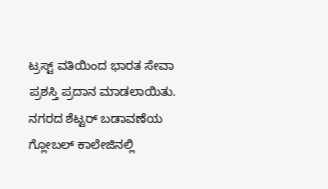ಟ್ರಸ್ಟ್ ವತಿಯಿಂದ ಭಾರತ ಸೇವಾ ಪ್ರಶಸ್ತಿ ಪ್ರದಾನ ಮಾಡಲಾಯಿತು.
ನಗರದ ಶೆಟ್ಟರ್ ಬಡಾವಣೆಯ ಗ್ಲೋಬಲ್ ಕಾಲೇಜಿನಲ್ಲಿ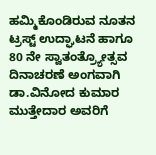ಹಮ್ಮಿಕೊಂಡಿರುವ ನೂತನ ಟ್ರಸ್ಟ್ ಉದ್ಘಾಟನೆ ಹಾಗೂ 80 ನೇ ಸ್ವಾತಂತ್ರ್ಯೋತ್ಸವ ದಿನಾಚರಣೆ ಅಂಗವಾಗಿ ಡಾ.ವಿನೋದ ಕುಮಾರ ಮುತ್ತೇದಾರ ಅವರಿಗೆ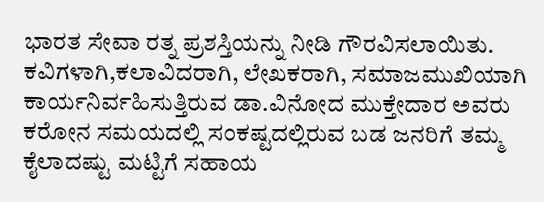ಭಾರತ ಸೇವಾ ರತ್ನ ಪ್ರಶಸ್ತಿಯನ್ನು ನೀಡಿ ಗೌರವಿಸಲಾಯಿತು.
ಕವಿಗಳಾಗಿ,ಕಲಾವಿದರಾಗಿ, ಲೇಖಕರಾಗಿ, ಸಮಾಜಮುಖಿಯಾಗಿ ಕಾರ್ಯನಿರ್ವಹಿಸುತ್ತಿರುವ ಡಾ.ವಿನೋದ ಮುಕ್ತೇದಾರ ಅವರು ಕರೋನ ಸಮಯದಲ್ಲಿ ಸಂಕಷ್ಟದಲ್ಲಿರುವ ಬಡ ಜನರಿಗೆ ತಮ್ಮ ಕೈಲಾದಷ್ಟು ಮಟ್ಟಿಗೆ ಸಹಾಯ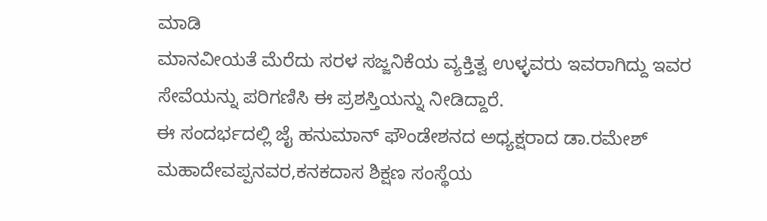ಮಾಡಿ
ಮಾನವೀಯತೆ ಮೆರೆದು ಸರಳ ಸಜ್ಜನಿಕೆಯ ವ್ಯಕ್ತಿತ್ವ ಉಳ್ಳವರು ಇವರಾಗಿದ್ದು ಇವರ ಸೇವೆಯನ್ನು ಪರಿಗಣಿಸಿ ಈ ಪ್ರಶಸ್ತಿಯನ್ನು ನೀಡಿದ್ದಾರೆ.
ಈ ಸಂದರ್ಭದಲ್ಲಿ ಜೈ ಹನುಮಾನ್ ಫೌಂಡೇಶನದ ಅಧ್ಯಕ್ಷರಾದ ಡಾ.ರಮೇಶ್ ಮಹಾದೇವಪ್ಪನವರ,ಕನಕದಾಸ ಶಿಕ್ಷಣ ಸಂಸ್ಥೆಯ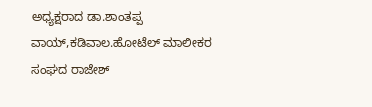ಅಧ್ಯಕ್ಷರಾದ ಡಾ.ಶಾಂತಪ್ಪ ವಾಯ್,ಕಡಿವಾಲ.ಹೋಟೆಲ್ ಮಾಲೀಕರ ಸಂಘದ ರಾಜೇಶ್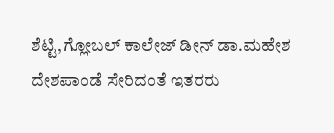ಶೆಟ್ಟಿ,ಗ್ಲೋಬಲ್ ಕಾಲೇಜ್ ಡೀನ್ ಡಾ.ಮಹೇಶ ದೇಶಪಾಂಡೆ ಸೇರಿದಂತೆ ಇತರರು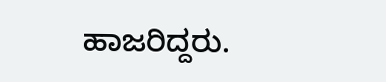ಹಾಜರಿದ್ದರು.